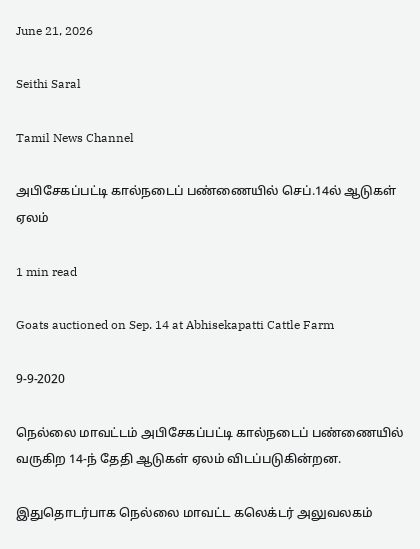June 21, 2026

Seithi Saral

Tamil News Channel

அபிசேகப்பட்டி கால்நடைப் பண்ணையில் செப்.14ல் ஆடுகள் ஏலம்

1 min read

Goats auctioned on Sep. 14 at Abhisekapatti Cattle Farm

9-9-2020

நெல்லை மாவட்டம் அபிசேகப்பட்டி கால்நடைப் பண்ணையில் வருகிற 14-ந் தேதி ஆடுகள் ஏலம் விடப்படுகின்றன.

இதுதொடர்பாக நெல்லை மாவட்ட கலெக்டர் அலுவலகம்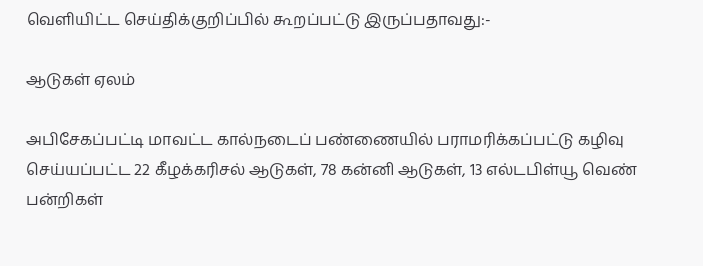வெளியிட்ட செய்திக்குறிப்பில் கூறப்பட்டு இருப்பதாவது:-

ஆடுகள் ஏலம்

அபிசேகப்பட்டி மாவட்ட கால்நடைப் பண்ணையில் பராமரிக்கப்பட்டு கழிவு செய்யப்பட்ட 22 கீழக்கரிசல் ஆடுகள், 78 கன்னி ஆடுகள், 13 எல்டபிள்யூ வெண் பன்றிகள்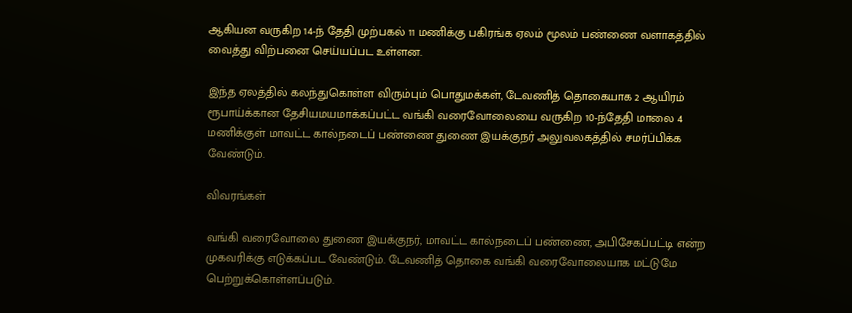ஆகியன வருகிற 14-ந் தேதி முற்பகல் 11 மணிக்கு பகிரங்க ஏலம் மூலம் பண்ணை வளாகத்தில் வைத்து விற்பனை செய்யப்பட உள்ளன.

இந்த ஏலத்தில் கலந்துகொள்ள விரும்பும் பொதுமக்கள், டேவணித் தொகையாக 2 ஆயிரம் ரூபாய்க்கான தேசியமயமாக்கப்பட்ட வங்கி வரைவோலையை வருகிற 10-ந்தேதி மாலை 4 மணிக்குள் மாவட்ட கால்நடைப் பண்ணை துணை இயக்குநர் அலுவலகத்தில் சமர்ப்பிக்க வேண்டும்.

விவரங்கள்

வங்கி வரைவோலை துணை இயக்குநர், மாவட்ட கால்நடைப் பண்ணை, அபிசேகப்பட்டி என்ற முகவரிக்கு எடுக்கப்பட வேண்டும். டேவணித் தொகை வங்கி வரைவோலையாக மட்டுமே பெற்றுக்கொள்ளப்படும்.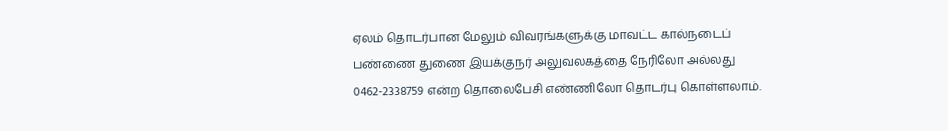ஏலம் தொடர்பான மேலும் விவரங்களுக்கு மாவட்ட கால்நடைப் பண்ணை துணை இயக்குநர் அலுவலகத்தை நேரிலோ அல்லது 0462-2338759 என்ற தொலைபேசி எண்ணிலோ தொடர்பு கொள்ளலாம்.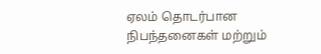ஏலம் தொடர்பான நிபந்தனைகள் மற்றும்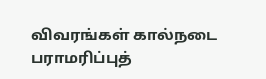விவரங்கள் கால்நடை பராமரிப்புத்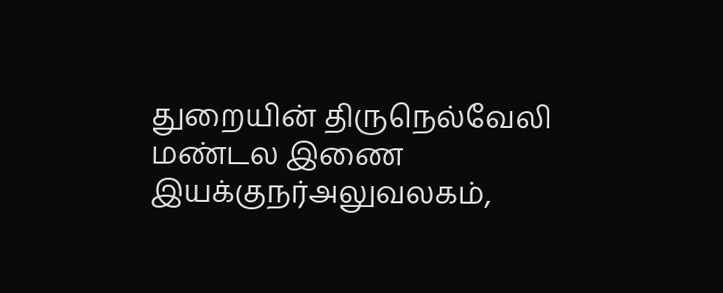துறையின் திருநெல்வேலி மண்டல இணை இயக்குநர்அலுவலகம்,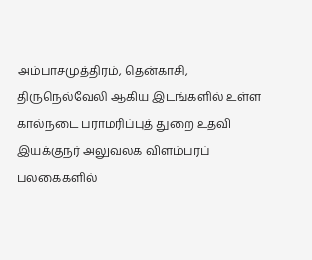அம்பாசமுத்திரம், தென்காசி, திருநெல்வேலி ஆகிய இடங்களில் உள்ள கால்நடை பராமரிப்புத் துறை உதவி இயக்குநர் அலுவலக விளம்பரப் பலகைகளில்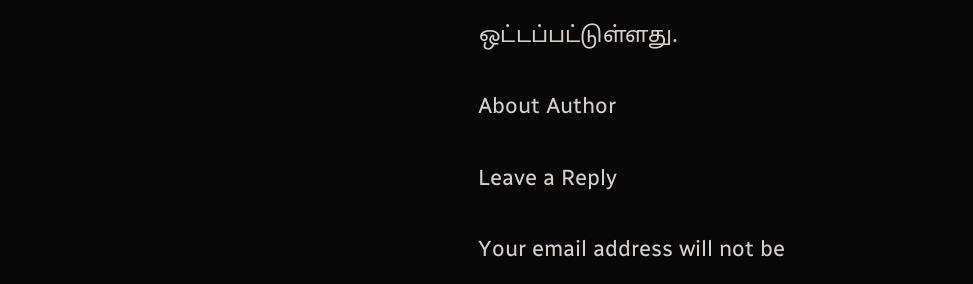ஒட்டப்பட்டுள்ளது.

About Author

Leave a Reply

Your email address will not be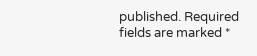published. Required fields are marked *